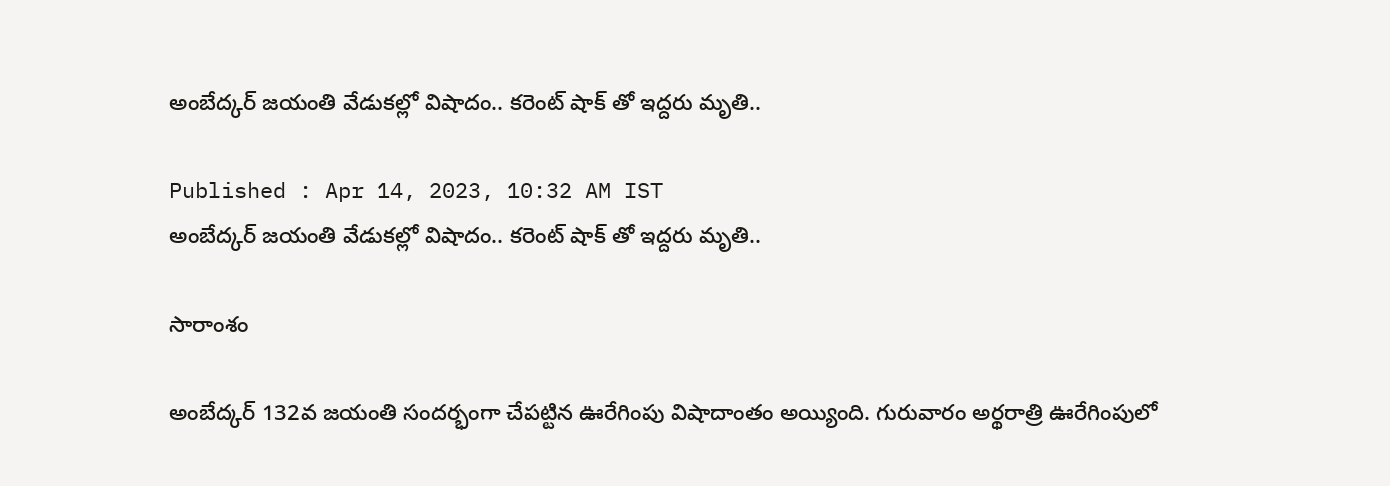అంబేద్కర్ జయంతి వేడుకల్లో విషాదం.. కరెంట్ షాక్ తో ఇద్దరు మృతి..

Published : Apr 14, 2023, 10:32 AM IST
అంబేద్కర్ జయంతి వేడుకల్లో విషాదం.. కరెంట్ షాక్ తో ఇద్దరు మృతి..

సారాంశం

అంబేద్కర్ 132వ జయంతి సందర్భంగా చేపట్టిన ఊరేగింపు విషాదాంతం అయ్యింది. గురువారం అర్థరాత్రి ఊరేగింపులో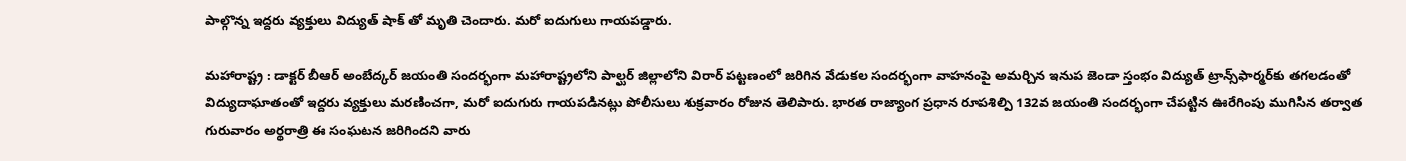పాల్గొన్న ఇద్దరు వ్యక్తులు విద్యుత్ షాక్ తో మృతి చెందారు. మరో ఐదుగులు గాయపడ్డారు.

మహారాష్ట్ర : డాక్టర్ బీఆర్ అంబేద్కర్ జయంతి సందర్భంగా మహారాష్ట్రలోని పాల్ఘర్ జిల్లాలోని విరార్ పట్టణంలో జరిగిన వేడుకల సందర్భంగా వాహనంపై అమర్చిన ఇనుప జెండా స్తంభం విద్యుత్ ట్రాన్స్‌ఫార్మర్‌కు తగలడంతో విద్యుదాఘాతంతో ఇద్దరు వ్యక్తులు మరణించగా, మరో ఐదుగురు గాయపడినట్లు పోలీసులు శుక్రవారం రోజున తెలిపారు. భారత రాజ్యాంగ ప్రధాన రూపశిల్పి 132వ జయంతి సందర్భంగా చేపట్టిన ఊరేగింపు ముగిసిన తర్వాత గురువారం అర్థరాత్రి ఈ సంఘటన జరిగిందని వారు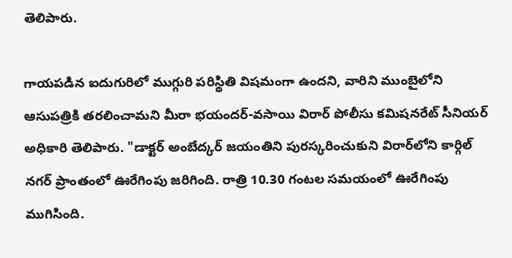తెలిపారు.

గాయపడిన ఐదుగురిలో ముగ్గురి పరిస్థితి విషమంగా ఉందని, వారిని ముంబైలోని ఆసుపత్రికి తరలించామని మీరా భయందర్-వసాయి విరార్ పోలీసు కమిషనరేట్ సీనియర్ అధికారి తెలిపారు. "డాక్టర్ అంబేద్కర్ జయంతిని పురస్కరించుకుని విరార్‌లోని కార్గిల్ నగర్ ప్రాంతంలో ఊరేగింపు జరిగింది. రాత్రి 10.30 గంటల సమయంలో ఊరేగింపు ముగిసింది.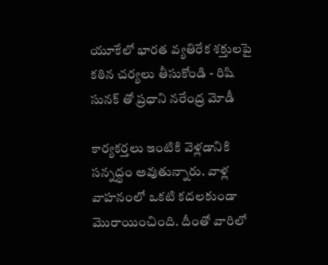యూకేలో భారత వ్యతిరేక శక్తులపై కఠిన చర్యలు తీసుకోండి - రిషి సునక్ తో ప్రధాని నరేంద్ర మోడీ

కార్యకర్తలు ఇంటికి వెళ్లడానికి సన్నద్ధం అవుతున్నారు. వాళ్ల వాహనంలో ఒకటి కదలకుండా మొరాయించింది. దీంతో వారిలో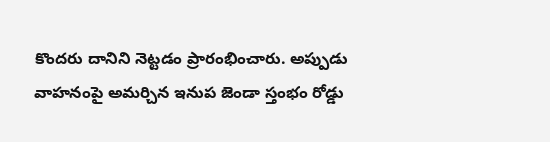కొందరు దానిని నెట్టడం ప్రారంభించారు. అప్పుడు వాహనంపై అమర్చిన ఇనుప జెండా స్తంభం రోడ్డు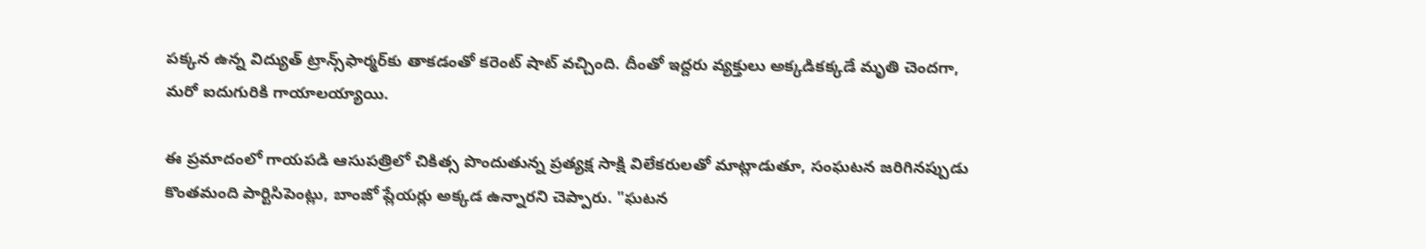పక్కన ఉన్న విద్యుత్ ట్రాన్స్‌ఫార్మర్‌కు తాకడంతో కరెంట్ షాట్ వచ్చింది. దీంతో ఇద్దరు వ్యక్తులు అక్కడికక్కడే మృతి చెందగా, మరో ఐదుగురికి గాయాలయ్యాయి.

ఈ ప్రమాదంలో గాయపడి ఆసుపత్రిలో చికిత్స పొందుతున్న ప్రత్యక్ష సాక్షి విలేకరులతో మాట్లాడుతూ, సంఘటన జరిగినప్పుడు కొంతమంది పార్టిసిపెంట్లు, బాంజో ప్లేయర్లు అక్కడ ఉన్నారని చెప్పారు. "ఘటన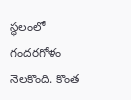స్థలంలో గందరగోళం నెలకొంది. కొంత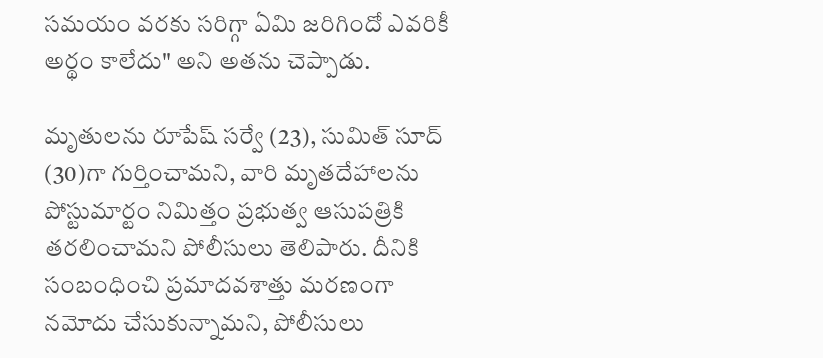సమయం వరకు సరిగ్గా ఏమి జరిగిందో ఎవరికీ అర్థం కాలేదు" అని అతను చెప్పాడు.

మృతులను రూపేష్ సర్వే (23), సుమిత్ సూద్ (30)గా గుర్తించామని, వారి మృతదేహాలను పోస్టుమార్టం నిమిత్తం ప్రభుత్వ ఆసుపత్రికి తరలించామని పోలీసులు తెలిపారు. దీనికి సంబంధించి ప్రమాదవశాత్తు మరణంగా నమోదు చేసుకున్నామని, పోలీసులు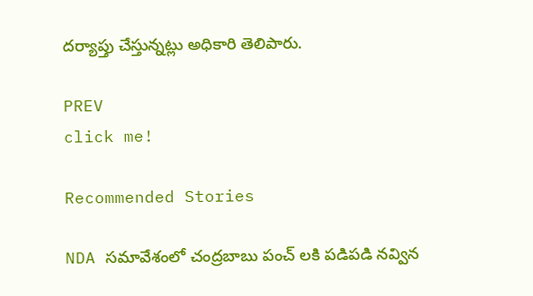దర్యాప్తు చేస్తున్నట్లు అధికారి తెలిపారు.

PREV
click me!

Recommended Stories

NDA సమావేశంలో చంద్రబాబు పంచ్ లకి పడిపడి నవ్విన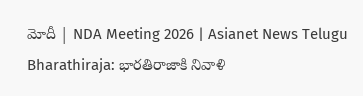మోదీ | NDA Meeting 2026 | Asianet News Telugu
Bharathiraja: భారతిరాజాకి నివాళి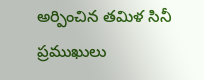అర్పించిన తమిళ సినీ ప్రముఖులు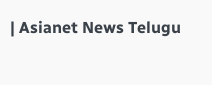| Asianet News Telugu